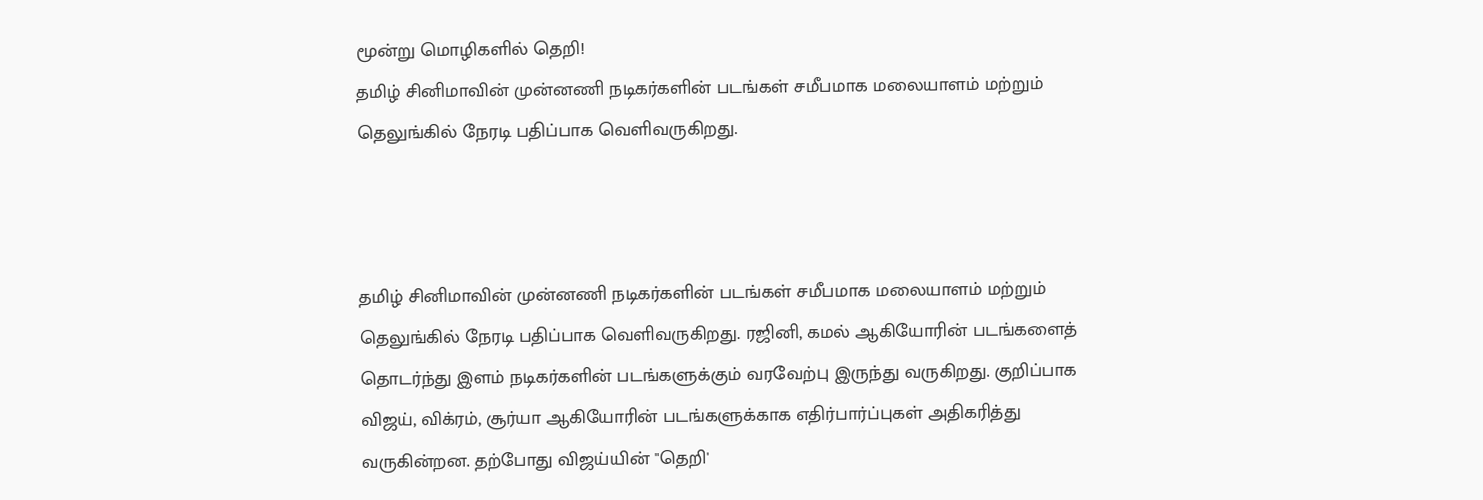மூன்று மொழிகளில் தெறி!
தமிழ் சினிமாவின் முன்னணி நடிகர்களின் படங்கள் சமீபமாக மலையாளம் மற்றும் தெலுங்கில் நேரடி பதிப்பாக வெளிவருகிறது.



தமிழ் சினிமாவின் முன்னணி நடிகர்களின் படங்கள் சமீபமாக மலையாளம் மற்றும் தெலுங்கில் நேரடி பதிப்பாக வெளிவருகிறது. ரஜினி, கமல் ஆகியோரின் படங்களைத் தொடர்ந்து இளம் நடிகர்களின் படங்களுக்கும் வரவேற்பு இருந்து வருகிறது. குறிப்பாக விஜய், விக்ரம், சூர்யா ஆகியோரின் படங்களுக்காக எதிர்பார்ப்புகள் அதிகரித்து வருகின்றன. தற்போது விஜய்யின் "தெறி'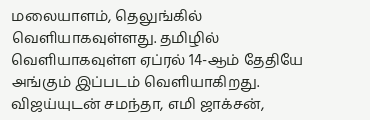மலையாளம், தெலுங்கில் வெளியாகவுள்ளது. தமிழில் வெளியாகவுள்ள ஏப்ரல் 14-ஆம் தேதியே அங்கும் இப்படம் வெளியாகிறது. விஜய்யுடன் சமந்தா, எமி ஜாக்சன்,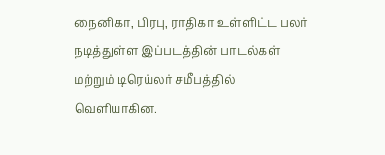நைனிகா, பிரபு, ராதிகா உள்ளிட்ட பலர் நடித்துள்ள இப்படத்தின் பாடல்கள் மற்றும் டிரெய்லர் சமீபத்தில் வெளியாகின.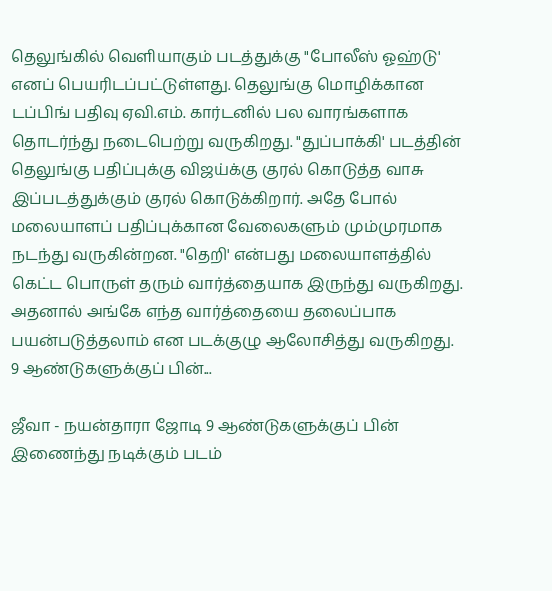தெலுங்கில் வெளியாகும் படத்துக்கு "போலீஸ் ஓஹ்டு' எனப் பெயரிடப்பட்டுள்ளது. தெலுங்கு மொழிக்கான டப்பிங் பதிவு ஏவி.எம். கார்டனில் பல வாரங்களாக தொடர்ந்து நடைபெற்று வருகிறது. "துப்பாக்கி' படத்தின் தெலுங்கு பதிப்புக்கு விஜய்க்கு குரல் கொடுத்த வாசு இப்படத்துக்கும் குரல் கொடுக்கிறார். அதே போல் மலையாளப் பதிப்புக்கான வேலைகளும் மும்முரமாக நடந்து வருகின்றன. "தெறி' என்பது மலையாளத்தில் கெட்ட பொருள் தரும் வார்த்தையாக இருந்து வருகிறது. அதனால் அங்கே எந்த வார்த்தையை தலைப்பாக பயன்படுத்தலாம் என படக்குழு ஆலோசித்து வருகிறது.
9 ஆண்டுகளுக்குப் பின்...

ஜீவா - நயன்தாரா ஜோடி 9 ஆண்டுகளுக்குப் பின் இணைந்து நடிக்கும் படம்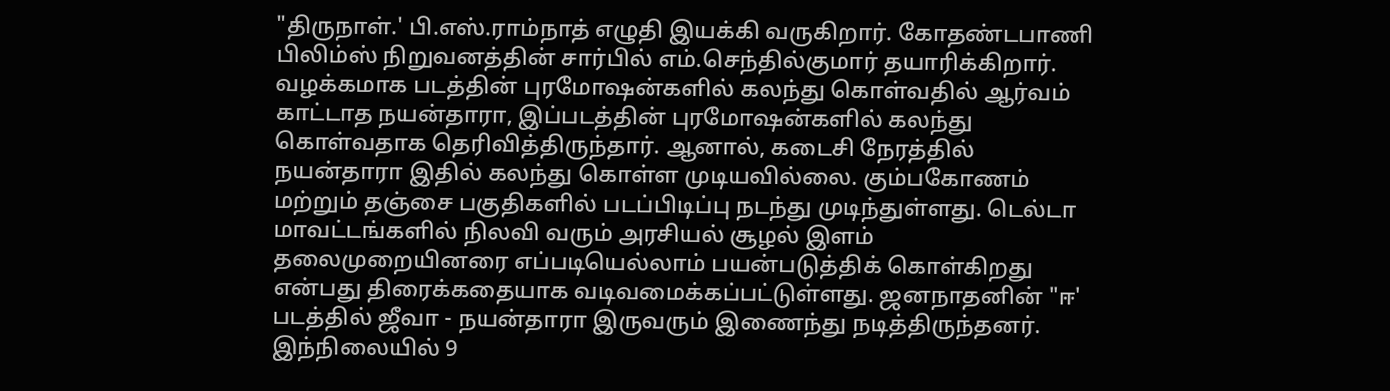"திருநாள்.' பி.எஸ்.ராம்நாத் எழுதி இயக்கி வருகிறார். கோதண்டபாணி பிலிம்ஸ் நிறுவனத்தின் சார்பில் எம்.செந்தில்குமார் தயாரிக்கிறார். வழக்கமாக படத்தின் புரமோஷன்களில் கலந்து கொள்வதில் ஆர்வம் காட்டாத நயன்தாரா, இப்படத்தின் புரமோஷன்களில் கலந்து கொள்வதாக தெரிவித்திருந்தார். ஆனால், கடைசி நேரத்தில் நயன்தாரா இதில் கலந்து கொள்ள முடியவில்லை. கும்பகோணம் மற்றும் தஞ்சை பகுதிகளில் படப்பிடிப்பு நடந்து முடிந்துள்ளது. டெல்டா மாவட்டங்களில் நிலவி வரும் அரசியல் சூழல் இளம் தலைமுறையினரை எப்படியெல்லாம் பயன்படுத்திக் கொள்கிறது என்பது திரைக்கதையாக வடிவமைக்கப்பட்டுள்ளது. ஜனநாதனின் "ஈ' படத்தில் ஜீவா - நயன்தாரா இருவரும் இணைந்து நடித்திருந்தனர். இந்நிலையில் 9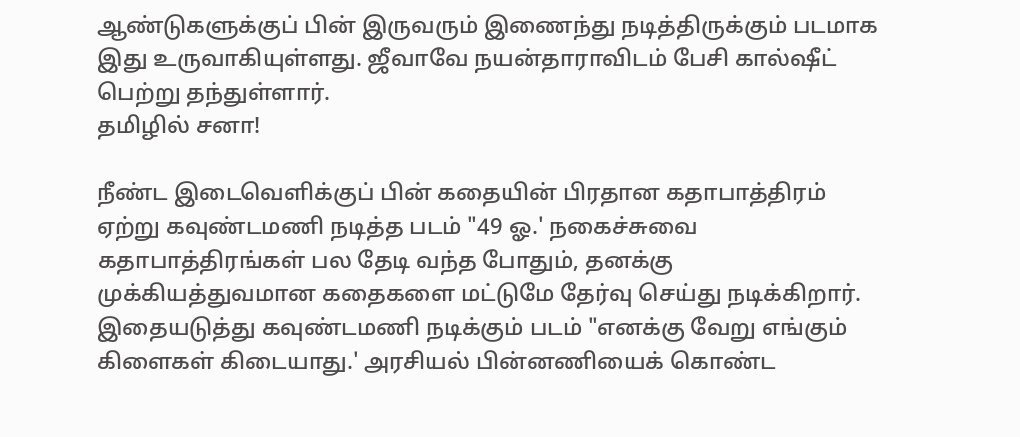ஆண்டுகளுக்குப் பின் இருவரும் இணைந்து நடித்திருக்கும் படமாக இது உருவாகியுள்ளது. ஜீவாவே நயன்தாராவிடம் பேசி கால்ஷீட் பெற்று தந்துள்ளார்.
தமிழில் சனா!

நீண்ட இடைவெளிக்குப் பின் கதையின் பிரதான கதாபாத்திரம் ஏற்று கவுண்டமணி நடித்த படம் "49 ஓ.' நகைச்சுவை கதாபாத்திரங்கள் பல தேடி வந்த போதும், தனக்கு முக்கியத்துவமான கதைகளை மட்டுமே தேர்வு செய்து நடிக்கிறார். இதையடுத்து கவுண்டமணி நடிக்கும் படம் "எனக்கு வேறு எங்கும் கிளைகள் கிடையாது.' அரசியல் பின்னணியைக் கொண்ட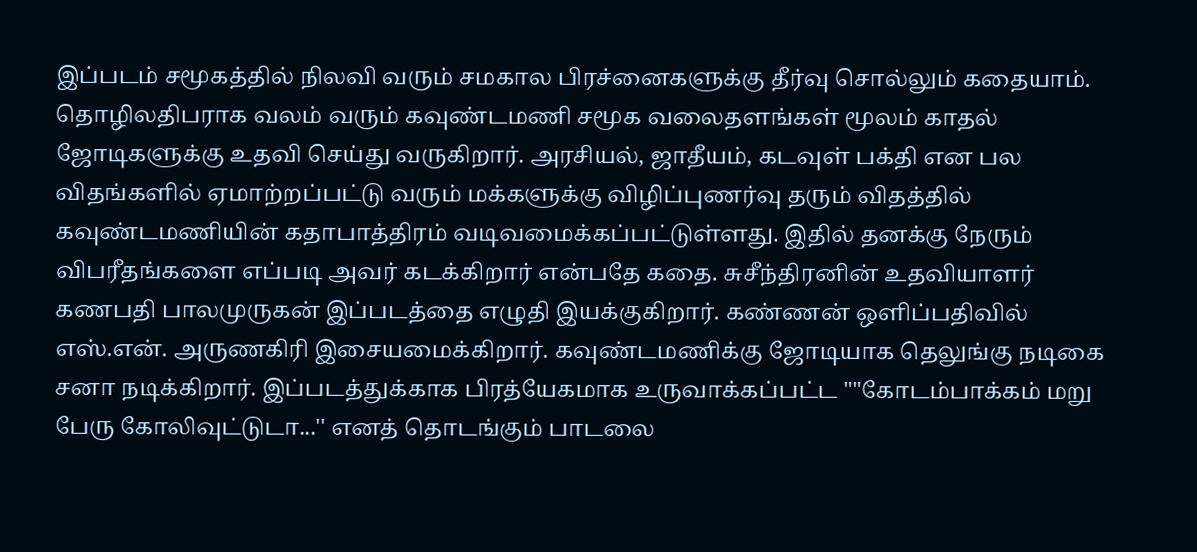இப்படம் சமூகத்தில் நிலவி வரும் சமகால பிரச்னைகளுக்கு தீர்வு சொல்லும் கதையாம். தொழிலதிபராக வலம் வரும் கவுண்டமணி சமூக வலைதளங்கள் மூலம் காதல் ஜோடிகளுக்கு உதவி செய்து வருகிறார். அரசியல், ஜாதீயம், கடவுள் பக்தி என பல விதங்களில் ஏமாற்றப்பட்டு வரும் மக்களுக்கு விழிப்புணர்வு தரும் விதத்தில் கவுண்டமணியின் கதாபாத்திரம் வடிவமைக்கப்பட்டுள்ளது. இதில் தனக்கு நேரும் விபரீதங்களை எப்படி அவர் கடக்கிறார் என்பதே கதை. சுசீந்திரனின் உதவியாளர் கணபதி பாலமுருகன் இப்படத்தை எழுதி இயக்குகிறார். கண்ணன் ஒளிப்பதிவில் எஸ்.என். அருணகிரி இசையமைக்கிறார். கவுண்டமணிக்கு ஜோடியாக தெலுங்கு நடிகை சனா நடிக்கிறார். இப்படத்துக்காக பிரத்யேகமாக உருவாக்கப்பட்ட ""கோடம்பாக்கம் மறு பேரு கோலிவுட்டுடா...'' எனத் தொடங்கும் பாடலை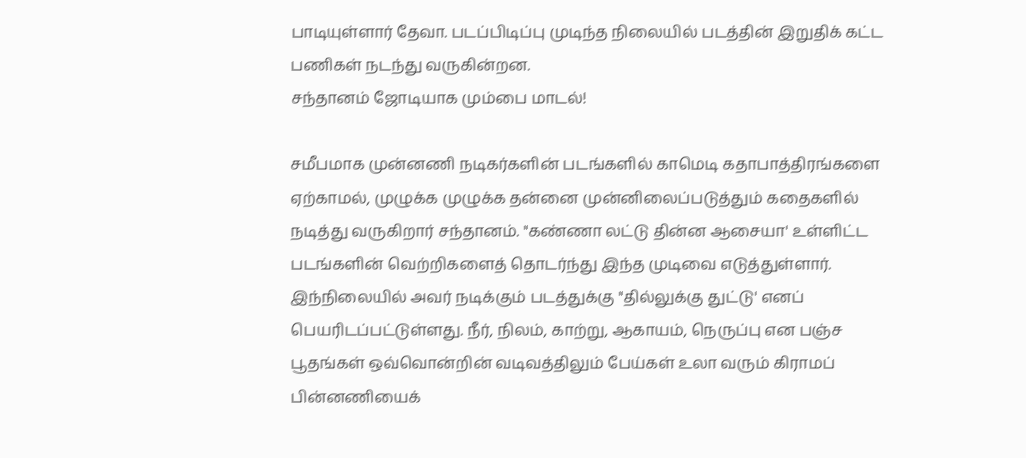பாடியுள்ளார் தேவா. படப்பிடிப்பு முடிந்த நிலையில் படத்தின் இறுதிக் கட்ட பணிகள் நடந்து வருகின்றன.
சந்தானம் ஜோடியாக மும்பை மாடல்!

சமீபமாக முன்னணி நடிகர்களின் படங்களில் காமெடி கதாபாத்திரங்களை ஏற்காமல், முழுக்க முழுக்க தன்னை முன்னிலைப்படுத்தும் கதைகளில் நடித்து வருகிறார் சந்தானம். "கண்ணா லட்டு தின்ன ஆசையா' உள்ளிட்ட படங்களின் வெற்றிகளைத் தொடர்ந்து இந்த முடிவை எடுத்துள்ளார். இந்நிலையில் அவர் நடிக்கும் படத்துக்கு "தில்லுக்கு துட்டு' எனப் பெயரிடப்பட்டுள்ளது. நீர், நிலம், காற்று, ஆகாயம், நெருப்பு என பஞ்ச பூதங்கள் ஒவ்வொன்றின் வடிவத்திலும் பேய்கள் உலா வரும் கிராமப் பின்னணியைக்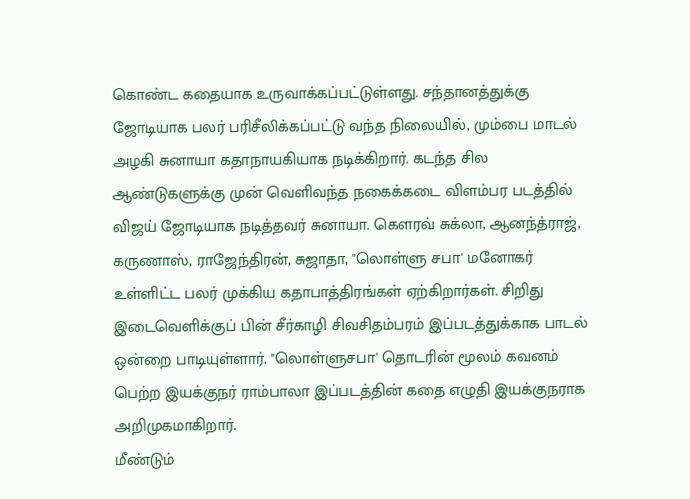கொண்ட கதையாக உருவாக்கப்பட்டுள்ளது. சந்தானத்துக்கு ஜோடியாக பலர் பரிசீலிக்கப்பட்டு வந்த நிலையில், மும்பை மாடல் அழகி சுனாயா கதாநாயகியாக நடிக்கிறார். கடந்த சில ஆண்டுகளுக்கு முன் வெளிவந்த நகைக்கடை விளம்பர படத்தில் விஜய் ஜோடியாக நடித்தவர் சுனாயா. கௌரவ் சுக்லா, ஆனந்த்ராஜ், கருணாஸ், ராஜேந்திரன், சுஜாதா, "லொள்ளு சபா' மனோகர் உள்ளிட்ட பலர் முக்கிய கதாபாத்திரங்கள் ஏற்கிறார்கள். சிறிது இடைவெளிக்குப் பின் சீர்காழி சிவசிதம்பரம் இப்படத்துக்காக பாடல் ஒன்றை பாடியுள்ளார். "லொள்ளுசபா' தொடரின் மூலம் கவனம் பெற்ற இயக்குநர் ராம்பாலா இப்படத்தின் கதை எழுதி இயக்குநராக அறிமுகமாகிறார்.
மீண்டும்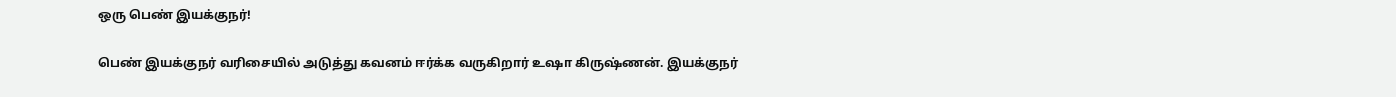ஒரு பெண் இயக்குநர்!

பெண் இயக்குநர் வரிசையில் அடுத்து கவனம் ஈர்க்க வருகிறார் உஷா கிருஷ்ணன். இயக்குநர்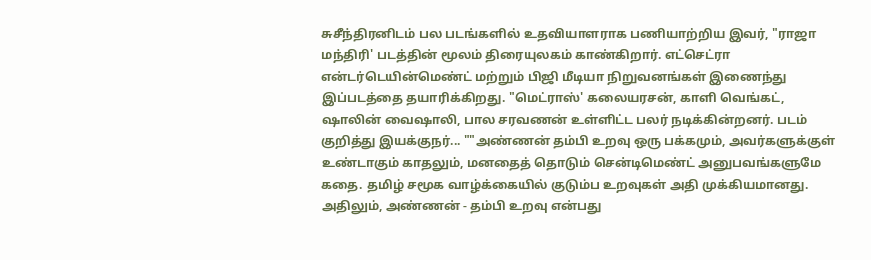சுசீந்திரனிடம் பல படங்களில் உதவியாளராக பணியாற்றிய இவர், "ராஜா மந்திரி' படத்தின் மூலம் திரையுலகம் காண்கிறார். எட்செட்ரா என்டர்டெயின்மெண்ட் மற்றும் பிஜி மீடியா நிறுவனங்கள் இணைந்து இப்படத்தை தயாரிக்கிறது. "மெட்ராஸ்' கலையரசன், காளி வெங்கட், ஷாலின் வைஷாலி, பால சரவணன் உள்ளிட்ட பலர் நடிக்கின்றனர். படம் குறித்து இயக்குநர்... ""அண்ணன் தம்பி உறவு ஒரு பக்கமும், அவர்களுக்குள் உண்டாகும் காதலும், மனதைத் தொடும் சென்டிமெண்ட் அனுபவங்களுமே கதை. தமிழ் சமூக வாழ்க்கையில் குடும்ப உறவுகள் அதி முக்கியமானது. அதிலும், அண்ணன் - தம்பி உறவு என்பது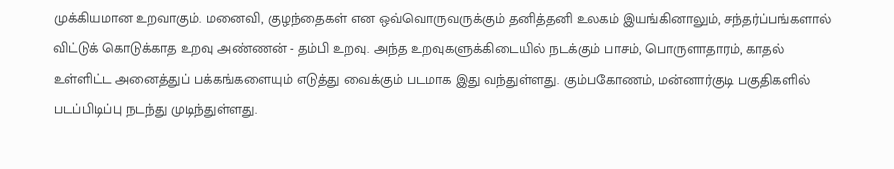முக்கியமான உறவாகும். மனைவி, குழந்தைகள் என ஒவ்வொருவருக்கும் தனித்தனி உலகம் இயங்கினாலும், சந்தர்ப்பங்களால் விட்டுக் கொடுக்காத உறவு அண்ணன் - தம்பி உறவு. அந்த உறவுகளுக்கிடையில் நடக்கும் பாசம், பொருளாதாரம், காதல் உள்ளிட்ட அனைத்துப் பக்கங்களையும் எடுத்து வைக்கும் படமாக இது வந்துள்ளது. கும்பகோணம், மன்னார்குடி பகுதிகளில் படப்பிடிப்பு நடந்து முடிந்துள்ளது.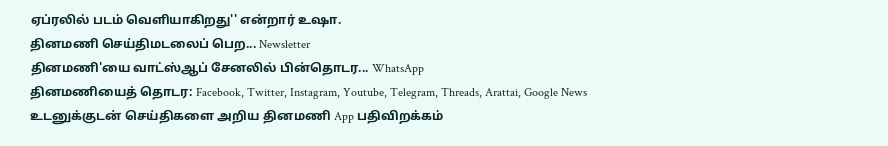ஏப்ரலில் படம் வெளியாகிறது'' என்றார் உஷா.
தினமணி செய்திமடலைப் பெற... Newsletter
தினமணி'யை வாட்ஸ்ஆப் சேனலில் பின்தொடர... WhatsApp
தினமணியைத் தொடர: Facebook, Twitter, Instagram, Youtube, Telegram, Threads, Arattai, Google News
உடனுக்குடன் செய்திகளை அறிய தினமணி App பதிவிறக்கம்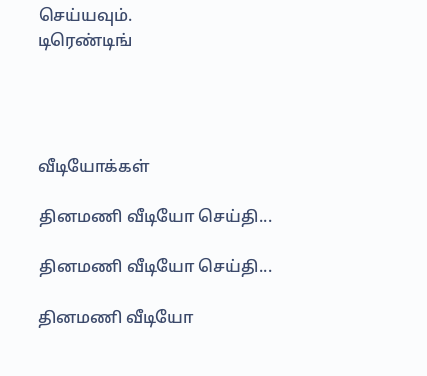செய்யவும்.
டிரெண்டிங்




வீடியோக்கள்

தினமணி வீடியோ செய்தி...

தினமணி வீடியோ செய்தி...

தினமணி வீடியோ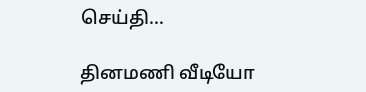செய்தி...

தினமணி வீடியோ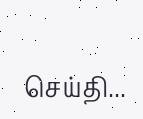செய்தி...